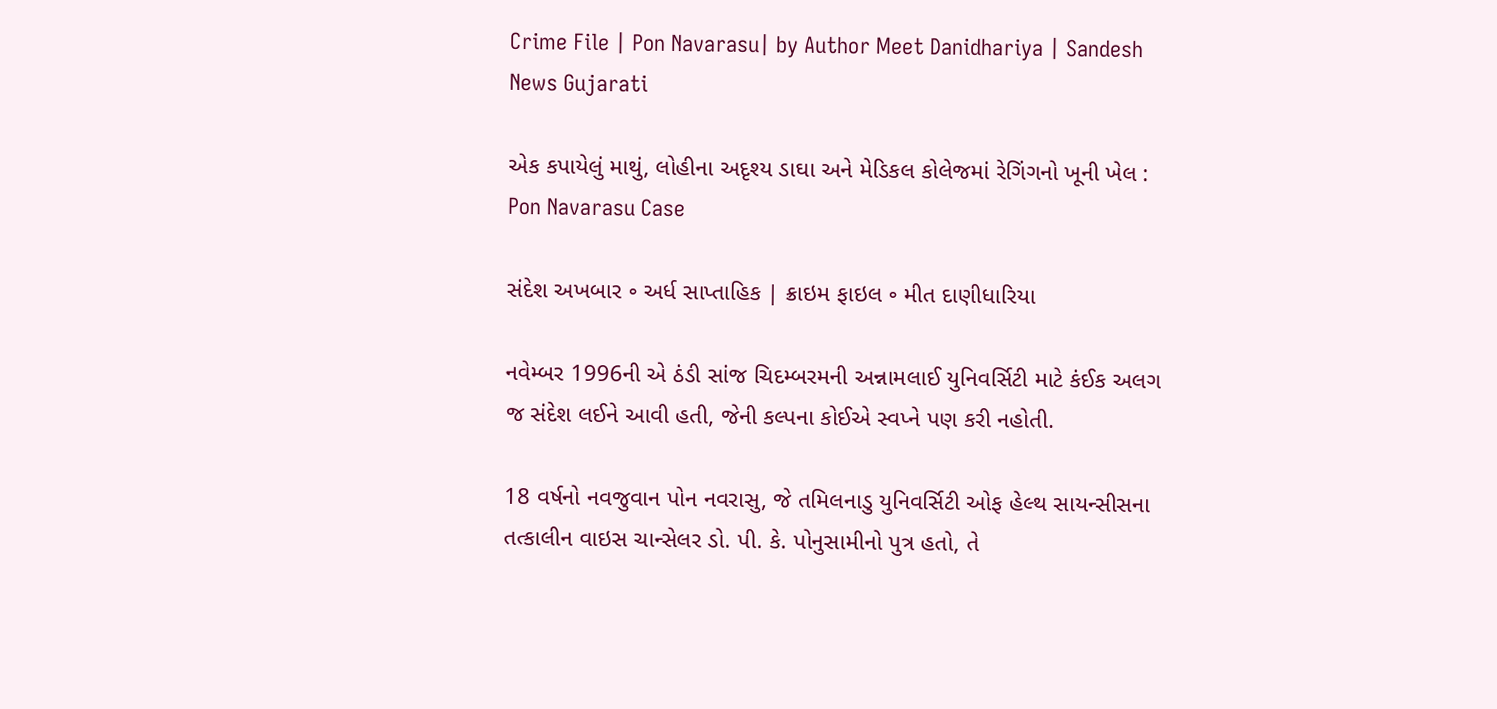Crime File | Pon Navarasu| by Author Meet Danidhariya | Sandesh News Gujarati

એક કપાયેલું માથું, લોહીના અદૃશ્ય ડાઘા અને મેડિકલ કોલેજમાં રેગિંગનો ખૂની ખેલ : Pon Navarasu Case

સંદેશ અખબાર ૰ અર્ધ સાપ્તાહિક | ક્રાઇમ ફાઇલ ૰ મીત દાણીધારિયા

નવેમ્બર 1996ની એ ઠંડી સાંજ ચિદમ્બરમની અન્નામલાઈ યુનિવર્સિટી માટે કંઈક અલગ જ સંદેશ લઈને આવી હતી, જેની કલ્પના કોઈએ સ્વપ્ને પણ કરી નહોતી.

18 વર્ષનો નવજુવાન પોન નવરાસુ, જે તમિલનાડુ યુનિવર્સિટી ઓફ હેલ્થ સાયન્સીસના તત્કાલીન વાઇસ ચાન્સેલર ડો. પી. કે. પોનુસામીનો પુત્ર હતો, તે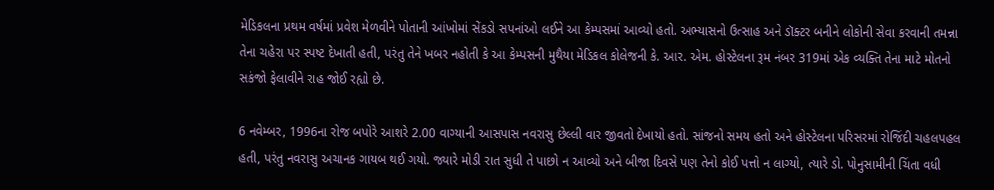મેડિકલના પ્રથમ વર્ષમાં પ્રવેશ મેળવીને પોતાની આંખોમાં સેંકડો સપનાંઓ લઈને આ કેમ્પસમાં આવ્યો હતો. અભ્યાસનો ઉત્સાહ અને ડૉક્ટર બનીને લોકોની સેવા કરવાની તમન્ના તેના ચહેરા પર સ્પષ્ટ દેખાતી હતી, પરંતુ તેને ખબર નહોતી કે આ કેમ્પસની મુથૈયા મેડિકલ કોલેજની કે. આર. એમ. હોસ્ટેલના રૂમ નંબર 319માં એક વ્યક્તિ તેના માટે મોતનો સકંજો ફેલાવીને રાહ જોઈ રહ્યો છે.

6 નવેમ્બર, 1996ના રોજ બપોરે આશરે 2.00 વાગ્યાની આસપાસ નવરાસુ છેલ્લી વાર જીવતો દેખાયો હતો. સાંજનો સમય હતો અને હોસ્ટેલના પરિસરમાં રોજિંદી ચહલપહલ હતી, પરંતુ નવરાસુ અચાનક ગાયબ થઈ ગયો. જ્યારે મોડી રાત સુધી તે પાછો ન આવ્યો અને બીજા દિવસે પણ તેનો કોઈ પત્તો ન લાગ્યો, ત્યારે ડો. પોનુસામીની ચિંતા વધી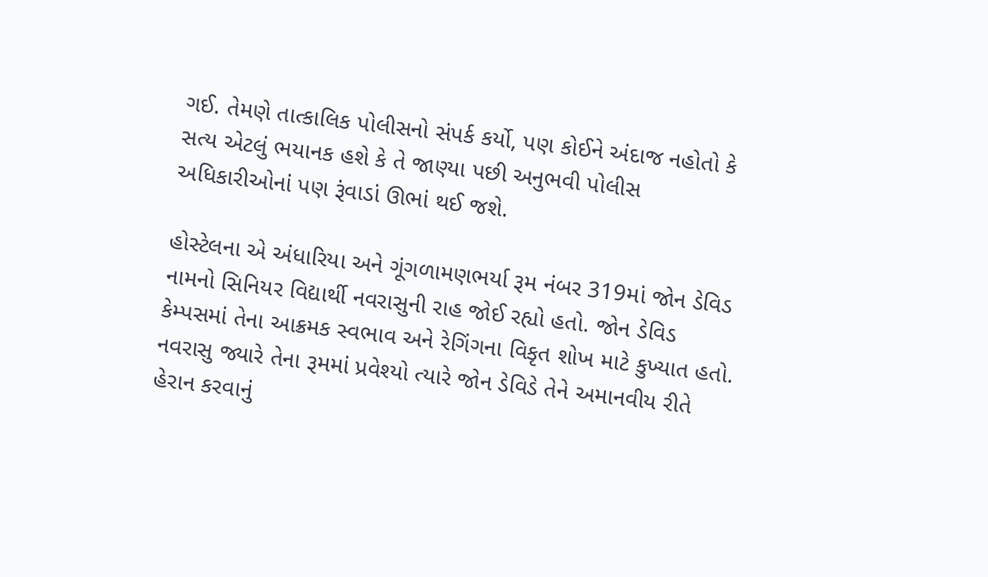ગઈ. તેમણે તાત્કાલિક પોલીસનો સંપર્ક કર્યો, પણ કોઈને અંદાજ નહોતો કે સત્ય એટલું ભયાનક હશે કે તે જાણ્યા પછી અનુભવી પોલીસ અધિકારીઓનાં પણ રૂંવાડાં ઊભાં થઈ જશે.

હોસ્ટેલના એ અંધારિયા અને ગૂંગળામણભર્યા રૂમ નંબર 319માં જોન ડેવિડ નામનો સિનિયર વિદ્યાર્થી નવરાસુની રાહ જોઈ રહ્યો હતો. જોન ડેવિડ કેમ્પસમાં તેના આક્રમક સ્વભાવ અને રેગિંગના વિકૃત શોખ માટે કુખ્યાત હતો. નવરાસુ જ્યારે તેના રૂમમાં પ્રવેશ્યો ત્યારે જોન ડેવિડે તેને અમાનવીય રીતે હેરાન કરવાનું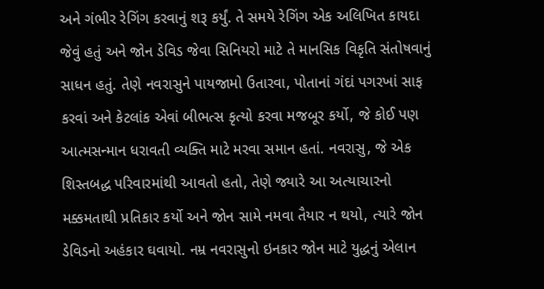અને ગંભીર રેગિંગ કરવાનું શરૂ કર્યું. તે સમયે રેગિંગ એક અલિખિત કાયદા જેવું હતું અને જોન ડેવિડ જેવા સિનિયરો માટે તે માનસિક વિકૃતિ સંતોષવાનું સાધન હતું. તેણે નવરાસુને પાયજામો ઉતારવા, પોતાનાં ગંદાં પગરખાં સાફ કરવાં અને કેટલાંક એવાં બીભત્સ કૃત્યો કરવા મજબૂર કર્યો, જે કોઈ પણ આત્મસન્માન ધરાવતી વ્યક્તિ માટે મરવા સમાન હતાં. નવરાસુ, જે એક શિસ્તબદ્ધ પરિવારમાંથી આવતો હતો, તેણે જ્યારે આ અત્યાચારનો મક્કમતાથી પ્રતિકાર કર્યો અને જોન સામે નમવા તૈયાર ન થયો, ત્યારે જોન ડેવિડનો અહંકાર ઘવાયો. નમ્ર નવરાસુનો ઇનકાર જોન માટે યુદ્ધનું એલાન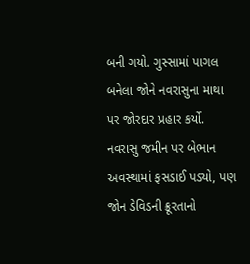બની ગયો. ગુસ્સામાં પાગલ બનેલા જોને નવરાસુના માથા પર જોરદાર પ્રહાર કર્યો. નવરાસુ જમીન પર બેભાન અવસ્થામાં ફસડાઈ પડ્યો, પણ જોન ડેવિડની ક્રૂરતાનો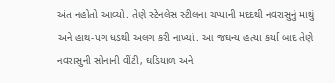અંત નહોતો આવ્યો. તેણે સ્ટેનલેસ સ્ટીલના ચપ્પાની મદદથી નવરાસુનું માથું અને હાથ-પગ ધડથી અલગ કરી નાખ્યાં. આ જઘન્ય હત્યા કર્યા બાદ તેણે નવરાસુની સોનાની વીંટી, ઘડિયાળ અને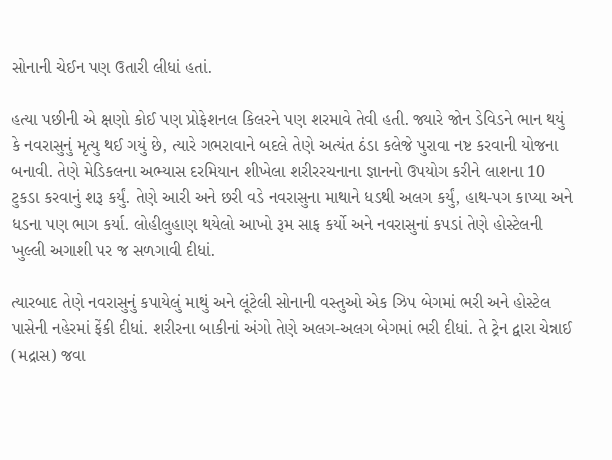સોનાની ચેઈન પણ ઉતારી લીધાં હતાં.

હત્યા પછીની એ ક્ષણો કોઈ પણ પ્રોફેશનલ કિલરને પણ શરમાવે તેવી હતી. જ્યારે જોન ડેવિડને ભાન થયું કે નવરાસુનું મૃત્યુ થઈ ગયું છે, ત્યારે ગભરાવાને બદલે તેણે અત્યંત ઠંડા કલેજે પુરાવા નષ્ટ કરવાની યોજના બનાવી. તેણે મેડિકલના અભ્યાસ દરમિયાન શીખેલા શરીરરચનાના જ્ઞાનનો ઉપયોગ કરીને લાશના 10 ટુકડા કરવાનું શરૂ કર્યું. તેણે આરી અને છરી વડે નવરાસુના માથાને ધડથી અલગ કર્યું, હાથ-પગ કાપ્યા અને ધડના પણ ભાગ કર્યા. લોહીલુહાણ થયેલો આખો રૂમ સાફ કર્યો અને નવરાસુનાં કપડાં તેણે હોસ્ટેલની ખુલ્લી અગાશી પર જ સળગાવી દીધાં.

ત્યારબાદ તેણે નવરાસુનું કપાયેલું માથું અને લૂંટેલી સોનાની વસ્તુઓ એક ઝિપ બેગમાં ભરી અને હોસ્ટેલ પાસેની નહેરમાં ફેંકી દીધાં. શરીરના બાકીનાં અંગો તેણે અલગ-અલગ બેગમાં ભરી દીધાં. તે ટ્રેન દ્વારા ચેન્નાઈ (મદ્રાસ) જવા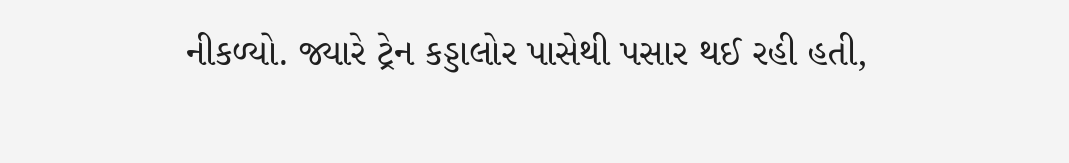નીકળ્યો. જ્યારે ટ્રેન કડ્ડાલોર પાસેથી પસાર થઈ રહી હતી,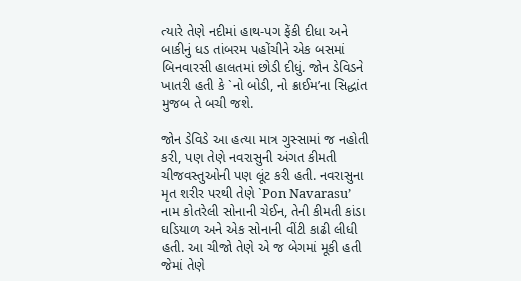ત્યારે તેણે નદીમાં હાથ-પગ ફેંકી દીધા અને બાકીનું ધડ તાંબરમ પહોંચીને એક બસમાં બિનવારસી હાલતમાં છોડી દીધું. જોન ડેવિડને ખાતરી હતી કે `નો બોડી, નો ક્રાઈમ’ના સિદ્ધાંત મુજબ તે બચી જશે.

જોન ડેવિડે આ હત્યા માત્ર ગુસ્સામાં જ નહોતી કરી, પણ તેણે નવરાસુની અંગત કીમતી ચીજવસ્તુઓની પણ લૂંટ કરી હતી. નવરાસુના મૃત શરીર પરથી તેણે `Pon Navarasu’ નામ કોતરેલી સોનાની ચેઈન, તેની કીમતી કાંડા ઘડિયાળ અને એક સોનાની વીંટી કાઢી લીધી હતી. આ ચીજો તેણે એ જ બેગમાં મૂકી હતી જેમાં તેણે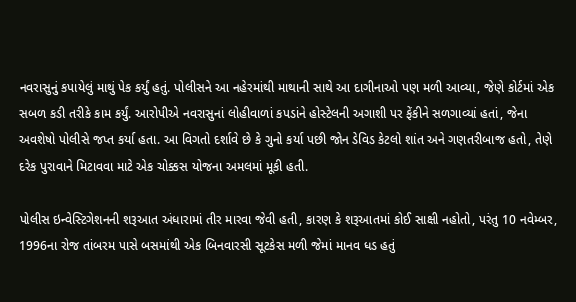નવરાસુનું કપાયેલું માથું પેક કર્યું હતું. પોલીસને આ નહેરમાંથી માથાની સાથે આ દાગીનાઓ પણ મળી આવ્યા, જેણે કોર્ટમાં એક સબળ કડી તરીકે કામ કર્યું. આરોપીએ નવરાસુનાં લોહીવાળાં કપડાંને હોસ્ટેલની અગાશી પર ફેંકીને સળગાવ્યાં હતાં, જેના અવશેષો પોલીસે જપ્ત કર્યા હતા. આ વિગતો દર્શાવે છે કે ગુનો કર્યા પછી જોન ડેવિડ કેટલો શાંત અને ગણતરીબાજ હતો, તેણે દરેક પુરાવાને મિટાવવા માટે એક ચોક્કસ યોજના અમલમાં મૂકી હતી.

પોલીસ ઇન્વેસ્ટિગેશનની શરૂઆત અંધારામાં તીર મારવા જેવી હતી, કારણ કે શરૂઆતમાં કોઈ સાક્ષી નહોતો, પરંતુ 10 નવેમ્બર, 1996ના રોજ તાંબરમ પાસે બસમાંથી એક બિનવારસી સૂટકેસ મળી જેમાં માનવ ધડ હતું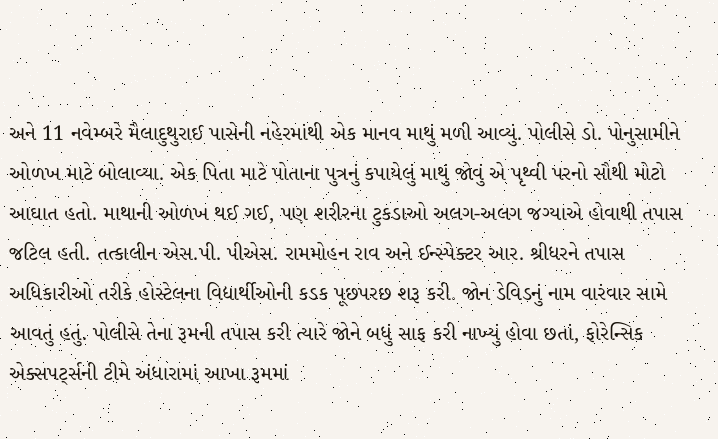અને 11 નવેમ્બરે મૈલાદુથુરાઈ પાસેની નહેરમાંથી એક માનવ માથું મળી આવ્યું. પોલીસે ડો. પોનુસામીને ઓળખ માટે બોલાવ્યા. એક પિતા માટે પોતાના પુત્રનું કપાયેલું માથું જોવું એ પૃથ્વી પરનો સૌથી મોટો આઘાત હતો. માથાની ઓળખ થઈ ગઈ, પણ શરીરના ટુકડાઓ અલગ-અલગ જગ્યાએ હોવાથી તપાસ જટિલ હતી. તત્કાલીન એસ.પી. પીએસ. રામમોહન રાવ અને ઈન્સ્પેક્ટર આર. શ્રીધરને તપાસ અધિકારીઓ તરીકે હોસ્ટેલના વિદ્યાર્થીઓની કડક પૂછપરછ શરૂ કરી. જોન ડેવિડનું નામ વારંવાર સામે આવતું હતું. પોલીસે તેના રૂમની તપાસ કરી ત્યારે જોને બધું સાફ કરી નાખ્યું હોવા છતાં, ફોરેન્સિક એક્સપર્ટ્સની ટીમે અંધારામાં આખા રૂમમાં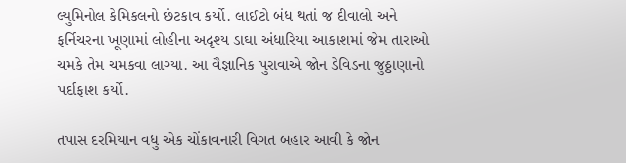લ્યુમિનોલ કેમિકલનો છંટકાવ કર્યો. લાઈટો બંધ થતાં જ દીવાલો અને ફર્નિચરના ખૂણામાં લોહીના અદૃશ્ય ડાઘા અંધારિયા આકાશમાં જેમ તારાઓ ચમકે તેમ ચમકવા લાગ્યા. આ વૈજ્ઞાનિક પુરાવાએ જોન ડેવિડના જુઠ્ઠાણાનો પર્દાફાશ કર્યો.

તપાસ દરમિયાન વધુ એક ચોંકાવનારી વિગત બહાર આવી કે જોન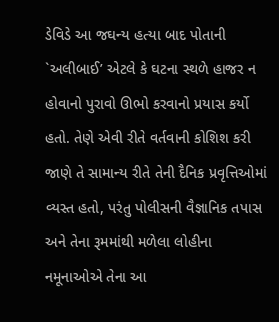ડેવિડે આ જઘન્ય હત્યા બાદ પોતાની `અલીબાઈ’ એટલે કે ઘટના સ્થળે હાજર ન હોવાનો પુરાવો ઊભો કરવાનો પ્રયાસ કર્યો હતો. તેણે એવી રીતે વર્તવાની કોશિશ કરી જાણે તે સામાન્ય રીતે તેની દૈનિક પ્રવૃત્તિઓમાં વ્યસ્ત હતો, પરંતુ પોલીસની વૈજ્ઞાનિક તપાસ અને તેના રૂમમાંથી મળેલા લોહીના નમૂનાઓએ તેના આ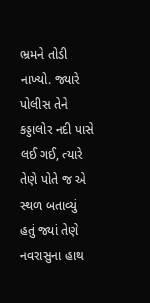ભ્રમને તોડી નાખ્યો. જ્યારે પોલીસ તેને કડ્ડાલોર નદી પાસે લઈ ગઈ, ત્યારે તેણે પોતે જ એ સ્થળ બતાવ્યું હતું જ્યાં તેણે નવરાસુના હાથ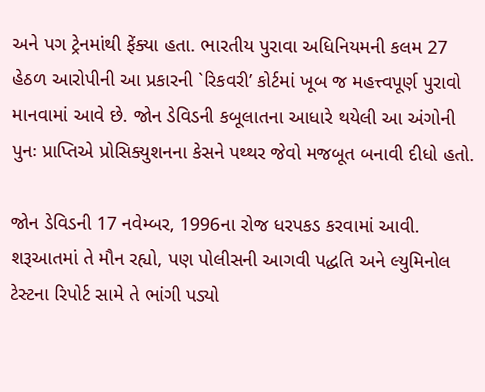અને પગ ટ્રેનમાંથી ફેંક્યા હતા. ભારતીય પુરાવા અધિનિયમની કલમ 27 હેઠળ આરોપીની આ પ્રકારની `રિકવરી’ કોર્ટમાં ખૂબ જ મહત્ત્વપૂર્ણ પુરાવો માનવામાં આવે છે. જોન ડેવિડની કબૂલાતના આધારે થયેલી આ અંગોની પુનઃ પ્રાપ્તિએ પ્રોસિક્યુશનના કેસને પથ્થર જેવો મજબૂત બનાવી દીધો હતો.

જોન ડેવિડની 17 નવેમ્બર, 1996ના રોજ ધરપકડ કરવામાં આવી. શરૂઆતમાં તે મૌન રહ્યો, પણ પોલીસની આગવી પદ્ધતિ અને લ્યુમિનોલ ટેસ્ટના રિપોર્ટ સામે તે ભાંગી પડ્યો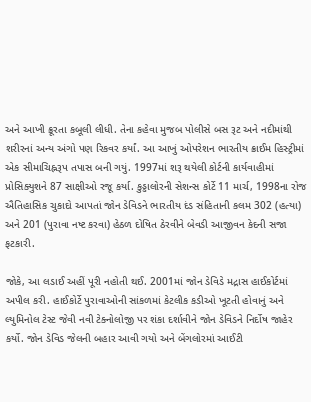અને આખી ક્રૂરતા કબૂલી લીધી. તેના કહેવા મુજબ પોલીસે બસ રૂટ અને નદીમાંથી શરીરનાં અન્ય અંગો પણ રિકવર કર્યાં. આ આખું ઓપરેશન ભારતીય ક્રાઈમ હિસ્ટ્રીમાં એક સીમાચિહ્નરૂપ તપાસ બની ગયું. 1997માં શરૂ થયેલી કોર્ટની કાર્યવાહીમાં પ્રોસિક્યુશને 87 સાક્ષીઓ રજૂ કર્યા. કુડ્ડાલોરની સેશન્સ કોર્ટે 11 માર્ચ, 1998ના રોજ ઐતિહાસિક ચુકાદો આપતાં જોન ડેવિડને ભારતીય દંડ સંહિતાની કલમ 302 (હત્યા) અને 201 (પુરાવા નષ્ટ કરવા) હેઠળ દોષિત ઠેરવીને બેવડી આજીવન કેદની સજા ફટકારી.

જોકે, આ લડાઈ અહીં પૂરી નહોતી થઈ. 2001માં જોન ડેવિડે મદ્રાસ હાઈકોર્ટમાં અપીલ કરી. હાઈકોર્ટે પુરાવાઓની સાંકળમાં કેટલીક કડીઓ ખૂટતી હોવાનું અને લ્યુમિનોલ ટેસ્ટ જેવી નવી ટેક્નોલોજી પર શંકા દર્શાવીને જોન ડેવિડને નિર્દોષ જાહેર કર્યો. જોન ડેવિડ જેલની બહાર આવી ગયો અને બેંગલોરમાં આઈટી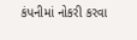કંપનીમાં નોકરી કરવા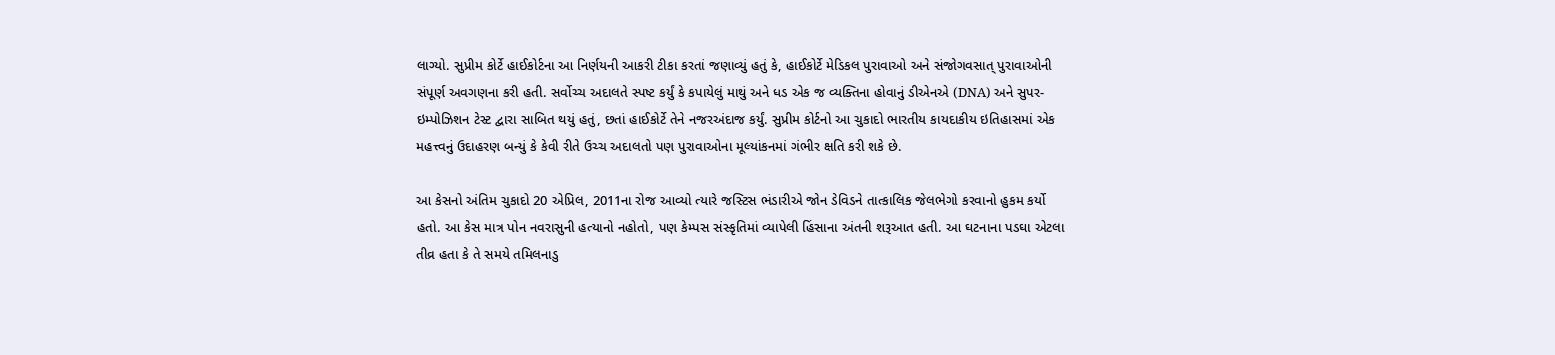લાગ્યો. સુપ્રીમ કોર્ટે હાઈકોર્ટના આ નિર્ણયની આકરી ટીકા કરતાં જણાવ્યું હતું કે, હાઈકોર્ટે મેડિકલ પુરાવાઓ અને સંજોગવસાત્ પુરાવાઓની સંપૂર્ણ અવગણના કરી હતી. સર્વોચ્ચ અદાલતે સ્પષ્ટ કર્યું કે કપાયેલું માથું અને ધડ એક જ વ્યક્તિના હોવાનું ડીએનએ (DNA) અને સુપર-ઇમ્પોઝિશન ટેસ્ટ દ્વારા સાબિત થયું હતું, છતાં હાઈકોર્ટે તેને નજરઅંદાજ કર્યું. સુપ્રીમ કોર્ટનો આ ચુકાદો ભારતીય કાયદાકીય ઇતિહાસમાં એક મહત્ત્વનું ઉદાહરણ બન્યું કે કેવી રીતે ઉચ્ચ અદાલતો પણ પુરાવાઓના મૂલ્યાંકનમાં ગંભીર ક્ષતિ કરી શકે છે.

આ કેસનો અંતિમ ચુકાદો 20 એપ્રિલ, 2011ના રોજ આવ્યો ત્યારે જસ્ટિસ ભંડારીએ જોન ડેવિડને તાત્કાલિક જેલભેગો કરવાનો હુકમ કર્યો હતો. આ કેસ માત્ર પોન નવરાસુની હત્યાનો નહોતો, પણ કેમ્પસ સંસ્કૃતિમાં વ્યાપેલી હિંસાના અંતની શરૂઆત હતી. આ ઘટનાના પડઘા એટલા તીવ્ર હતા કે તે સમયે તમિલનાડુ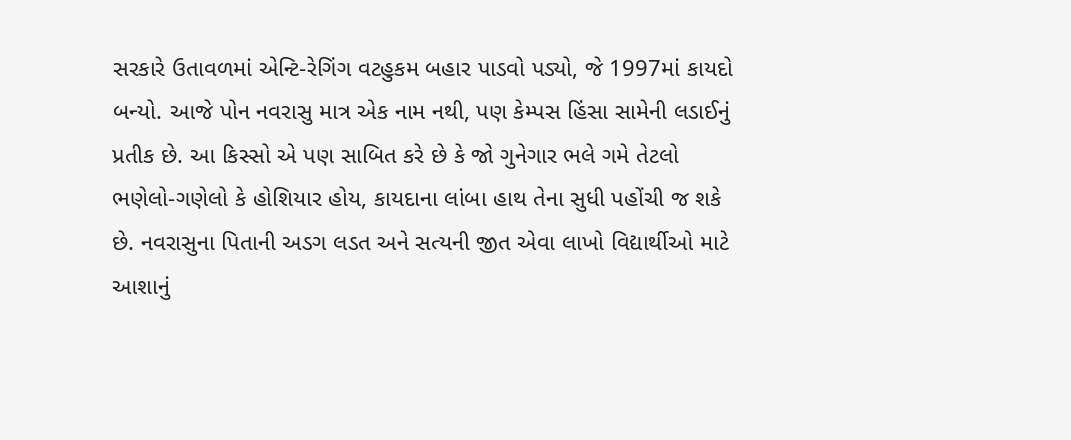સરકારે ઉતાવળમાં એન્ટિ-રેગિંગ વટહુકમ બહાર પાડવો પડ્યો, જે 1997માં કાયદો બન્યો. આજે પોન નવરાસુ માત્ર એક નામ નથી, પણ કેમ્પસ હિંસા સામેની લડાઈનું પ્રતીક છે. આ કિસ્સો એ પણ સાબિત કરે છે કે જો ગુનેગાર ભલે ગમે તેટલો ભણેલો-ગણેલો કે હોશિયાર હોય, કાયદાના લાંબા હાથ તેના સુધી પહોંચી જ શકે છે. નવરાસુના પિતાની અડગ લડત અને સત્યની જીત એવા લાખો વિદ્યાર્થીઓ માટે આશાનું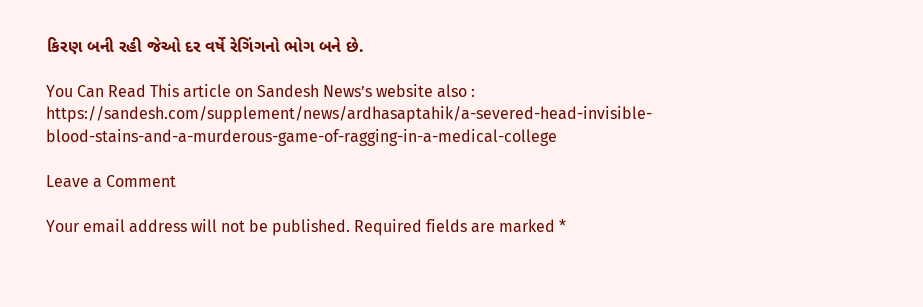કિરણ બની રહી જેઓ દર વર્ષે રેગિંગનો ભોગ બને છે.

You Can Read This article on Sandesh News’s website also : https://sandesh.com/supplement/news/ardhasaptahik/a-severed-head-invisible-blood-stains-and-a-murderous-game-of-ragging-in-a-medical-college

Leave a Comment

Your email address will not be published. Required fields are marked *